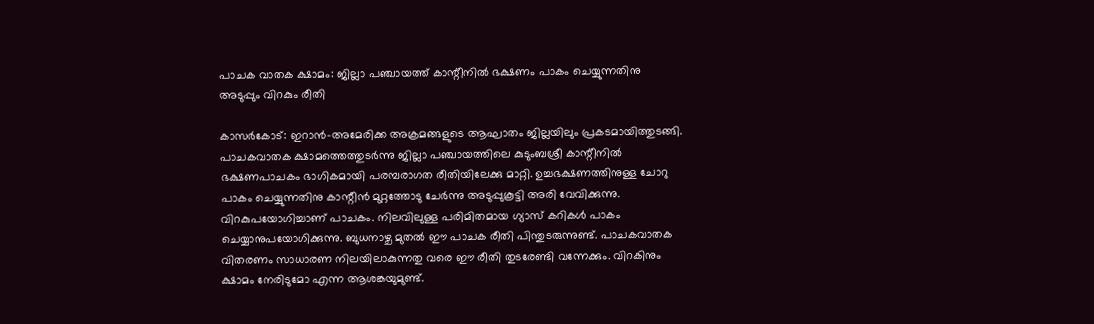പാചക വാതക ക്ഷാമം: ജില്ലാ പഞ്ചായത്ത് കാന്റീനില്‍ ഭക്ഷണം പാകം ചെയ്യുന്നതിനു അടുപ്പും വിറകും രീതി

കാസര്‍കോട്: ഇറാന്‍-അമേരിക്ക അക്രമങ്ങളുടെ ആഘാതം ജില്ലയിലും പ്രകടമായിത്തുടങ്ങി.
പാചകവാതക ക്ഷാമത്തെത്തുടര്‍ന്നു ജില്ലാ പഞ്ചായത്തിലെ കുടുംബശ്രീ കാന്റീനില്‍ ഭക്ഷണപാചകം ഭാഗികമായി പരമ്പരാഗത രീതിയിലേക്കു മാറ്റി. ഉച്ചഭക്ഷണത്തിനുള്ള ചോറു പാകം ചെയ്യുന്നതിനു കാന്റീന്‍ മുറ്റത്തോടു ചേര്‍ന്നു അടുപ്പുകൂട്ടി അരി വേവിക്കുന്നു. വിറകുപയോഗിച്ചാണ് പാചകം. നിലവിലുള്ള പരിമിതമായ ഗ്യാസ് കറികള്‍ പാകം ചെയ്യാനുപയോഗിക്കുന്നു. ബുധനാഴ്ച മുതല്‍ ഈ പാചക രീതി പിന്തുടരുന്നുണ്ട്. പാചകവാതക വിതരണം സാധാരണ നിലയിലാകുന്നതു വരെ ഈ രീതി തുടരേണ്ടി വന്നേക്കും. വിറകിനും ക്ഷാമം നേരിടുമോ എന്ന ആശങ്കയുമുണ്ട്.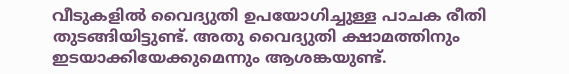വീടുകളില്‍ വൈദ്യുതി ഉപയോഗിച്ചുള്ള പാചക രീതി തുടങ്ങിയിട്ടുണ്ട്. അതു വൈദ്യുതി ക്ഷാമത്തിനും ഇടയാക്കിയേക്കുമെന്നും ആശങ്കയുണ്ട്.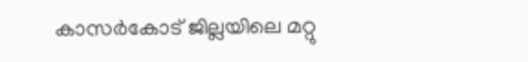കാസര്‍കോട് ജില്ലയിലെ മറ്റു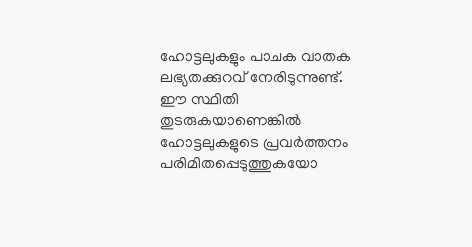ഹോട്ടലുകളും പാചക വാതക ലഭ്യതക്കുറവ് നേരിടുന്നുണ്ട്. ഈ സ്ഥിതി തുടരുകയാണെങ്കില്‍ ഹോട്ടലുകളുടെ പ്രവര്‍ത്തനം പരിമിതപ്പെടുത്തുകയോ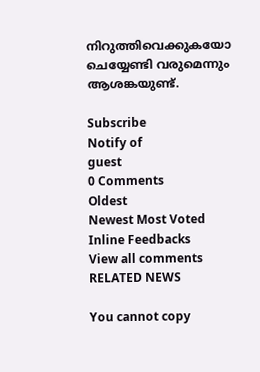നിറുത്തിവെക്കുകയോ ചെയ്യേണ്ടി വരുമെന്നും ആശങ്കയുണ്ട്.

Subscribe
Notify of
guest
0 Comments
Oldest
Newest Most Voted
Inline Feedbacks
View all comments
RELATED NEWS

You cannot copy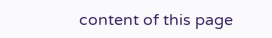content of this page